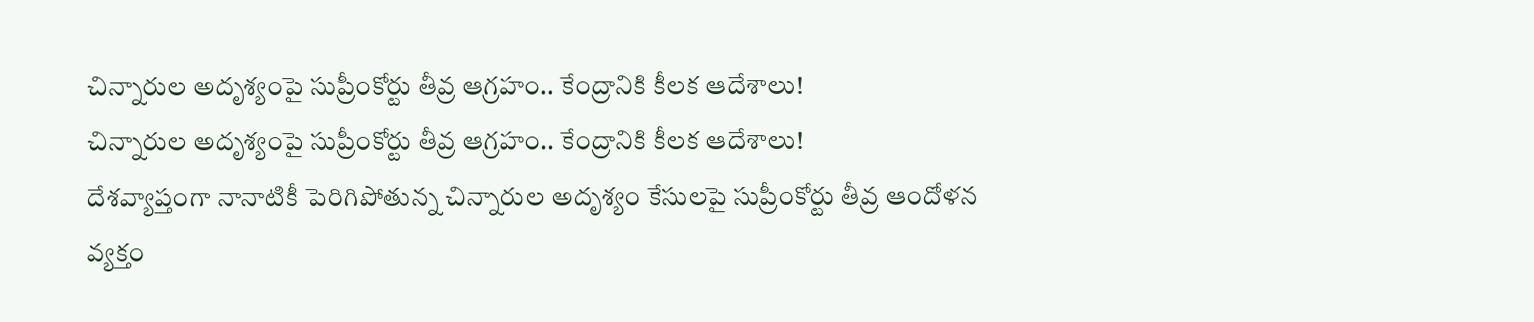చిన్నారుల అదృశ్యంపై సుప్రీంకోర్టు తీవ్ర ఆగ్రహం.. కేంద్రానికి కీలక ఆదేశాలు!
చిన్నారుల అదృశ్యంపై సుప్రీంకోర్టు తీవ్ర ఆగ్రహం.. కేంద్రానికి కీలక ఆదేశాలు!
దేశవ్యాప్తంగా నానాటికీ పెరిగిపోతున్న చిన్నారుల అదృశ్యం కేసులపై సుప్రీంకోర్టు తీవ్ర ఆందోళన వ్యక్తం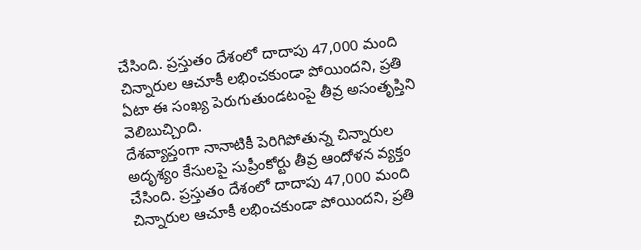చేసింది. ప్రస్తుతం దేశంలో దాదాపు 47,000 మంది చిన్నారుల ఆచూకీ లభించకుండా పోయిందని, ప్రతి ఏటా ఈ సంఖ్య పెరుగుతుండటంపై తీవ్ర అసంతృప్తిని వెలిబుచ్చింది.
దేశవ్యాప్తంగా నానాటికీ పెరిగిపోతున్న చిన్నారుల అదృశ్యం కేసులపై సుప్రీంకోర్టు తీవ్ర ఆందోళన వ్యక్తం చేసింది. ప్రస్తుతం దేశంలో దాదాపు 47,000 మంది చిన్నారుల ఆచూకీ లభించకుండా పోయిందని, ప్రతి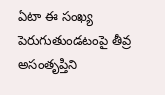ఏటా ఈ సంఖ్య పెరుగుతుండటంపై తీవ్ర అసంతృప్తిని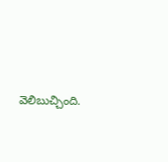వెలిబుచ్చింది.